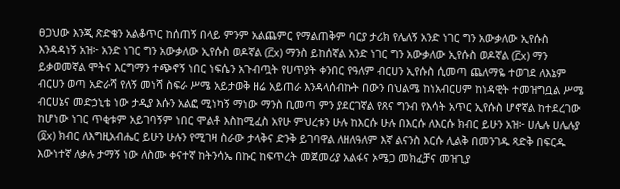ፀጋህው እንጂ ጽድቄን አልቆጥር ከሰጠኝ በላይ ምንም አልጨምር የማልጠቅም ባርያ ታሪክ የሌለኝ አንድ ነገር ግን አውቃለው ኢየሱስ እንዳዳነኝ አዝ፦ አንድ ነገር ግን አውቃለው ኢየሱስ ወዶኛል (፫x) ማንስ ይከሰኛል አንድ ነገር ግን አውቃለው ኢየሱስ ወዶኛል (፫x) ማን ይቃወመኛል ሞትና እርግማን ተጭኖኝ ነበር ነፍሴን አጉብጧት የሀጥያት ቀንበር የዓለም ብርሀን ኢየሱስ ሲመጣ ጨለማዬ ተወገደ ለእኔም ብርሀን ወጣ አድራሻ የለኝ መነሻ ስፍራ ሥሜ አይታወቅ ዘሬ አይጠራ እንዳላሰብኩት በውን በህልሜ ከነአብርሀም ከነዳዊት ተመዝግቧል ሥሜ ብርሀኔና መድኃኒቴ ነው ታዲያ እሱን አልፎ ሚነካኝ ማነው ማንስ ቢመጣ ምን ያደርገኛል የጸና ግንብ የእሳት አጥር ኢየሱስ ሆኖኛል ከተደረገው ከሆነው ነገር ጥቂቱም አይገባኝም ነበር ሞልቶ እስከሚፈስ አየሁ ምህረቱን ሁሉ ከእርሱ ሁሉ በእርሱ ለእርሱ ክብር ይሁን አዝ፦ ሀሌሉ ሀሌሉያ (፬x) ክብር ለእግዚአብሔር ይሁን ሁሉን የሚገዛ ስራው ታላቅና ድንቅ ይገባዋል ለዘለዓለም እኛ ልናንስ እርሱ ሊልቅ በመንገዱ ጻድቅ በፍርዱ እውነተኛ ለቃሉ ታማኝ ነው ለስሙ ቀናተኛ ከትንሳኤ በኩር ከፍጥረት መጀመሪያ አልፋና ኦሜጋ መክፈቻና መዝጊያ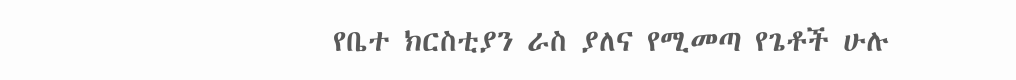የቤተ ክርስቲያን ራስ ያለና የሚመጣ የጌቶች ሁሉ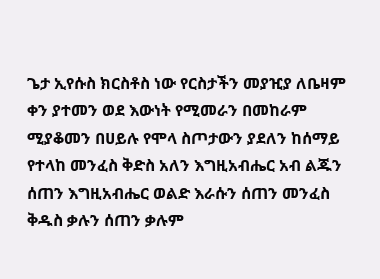ጌታ ኢየሱስ ክርስቶስ ነው የርስታችን መያዢያ ለቤዛም ቀን ያተመን ወደ እውነት የሚመራን በመከራም ሚያቆመን በሀይሉ የሞላ ስጦታውን ያደለን ከሰማይ የተላከ መንፈስ ቅድስ አለን እግዚአብሔር አብ ልጁን ሰጠን እግዚአብሔር ወልድ እራሱን ሰጠን መንፈስ ቅዱስ ቃሉን ሰጠን ቃሉም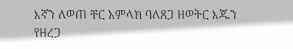እኛን ለወጠ ቸር አምላክ ባለጸጋ ዘወትር እጁን የዘረጋ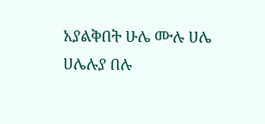አያልቅበት ሁሌ ሙሉ ሀሌ ሀሌሉያ በሉ